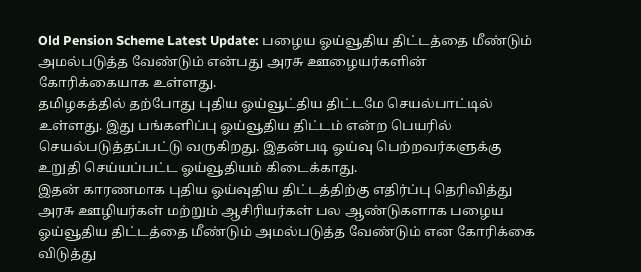Old Pension Scheme Latest Update: பழைய ஓய்வூதிய திட்டத்தை மீண்டும் அமல்படுத்த வேண்டும் என்பது அரசு ஊழையர்களின் கோரிக்கையாக உள்ளது.
தமிழகத்தில் தற்போது புதிய ஓய்வூட்திய திட்டமே செயல்பாட்டில் உள்ளது. இது பங்களிப்பு ஓய்வூதிய திட்டம் என்ற பெயரில் செயல்படுத்தப்பட்டு வருகிறது. இதன்படி ஓய்வு பெற்றவர்களுக்கு உறுதி செய்யப்பட்ட ஓய்வூதியம் கிடைக்காது.
இதன் காரணமாக புதிய ஓய்வுதிய திட்டத்திற்கு எதிர்ப்பு தெரிவித்து அரசு ஊழியர்கள் மற்றும் ஆசிரியர்கள் பல ஆண்டுகளாக பழைய ஓய்வூதிய திட்டத்தை மீண்டும் அமல்படுத்த வேண்டும் என கோரிக்கை விடுத்து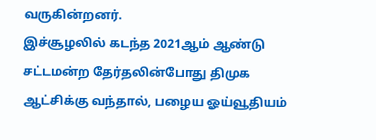வருகின்றனர்.
இச்சூழலில் கடந்த 2021ஆம் ஆண்டு சட்டமன்ற தேர்தலின்போது திமுக ஆட்சிக்கு வந்தால், பழைய ஓய்வூதியம்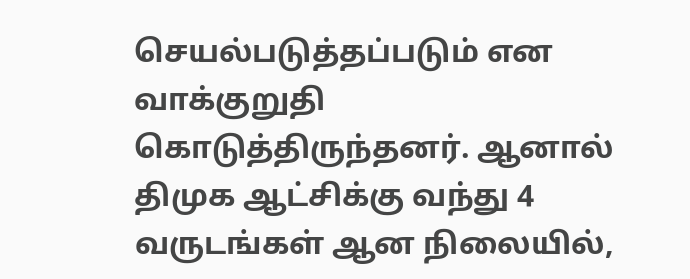செயல்படுத்தப்படும் என வாக்குறுதி கொடுத்திருந்தனர். ஆனால் திமுக ஆட்சிக்கு வந்து 4 வருடங்கள் ஆன நிலையில்,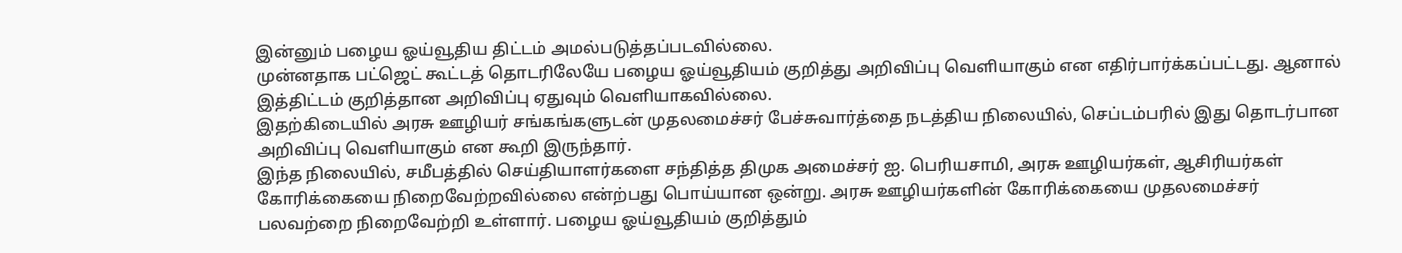இன்னும் பழைய ஓய்வூதிய திட்டம் அமல்படுத்தப்படவில்லை.
முன்னதாக பட்ஜெட் கூட்டத் தொடரிலேயே பழைய ஓய்வூதியம் குறித்து அறிவிப்பு வெளியாகும் என எதிர்பார்க்கப்பட்டது. ஆனால் இத்திட்டம் குறித்தான அறிவிப்பு ஏதுவும் வெளியாகவில்லை.
இதற்கிடையில் அரசு ஊழியர் சங்கங்களுடன் முதலமைச்சர் பேச்சுவார்த்தை நடத்திய நிலையில், செப்டம்பரில் இது தொடர்பான அறிவிப்பு வெளியாகும் என கூறி இருந்தார்.
இந்த நிலையில், சமீபத்தில் செய்தியாளர்களை சந்தித்த திமுக அமைச்சர் ஐ. பெரியசாமி, அரசு ஊழியர்கள், ஆசிரியர்கள் கோரிக்கையை நிறைவேற்றவில்லை என்ற்பது பொய்யான ஒன்று. அரசு ஊழியர்களின் கோரிக்கையை முதலமைச்சர் பலவற்றை நிறைவேற்றி உள்ளார். பழைய ஓய்வூதியம் குறித்தும்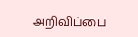அறிவிப்பை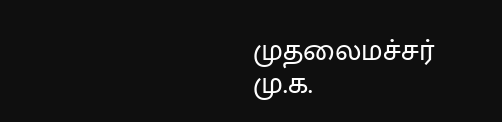முதலைமச்சர் மு.க.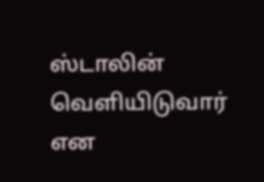ஸ்டாலின் வெளியிடுவார் என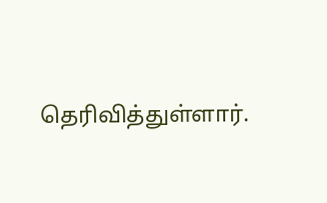தெரிவித்துள்ளார்.